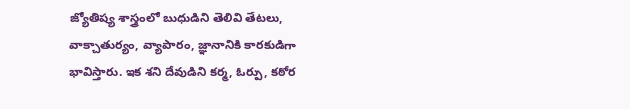జ్యోతిష్య శాస్త్రంలో బుధుడిని తెలివి తేటలు, వాక్చాతుర్యం, వ్యాపారం, జ్ఞానానికి కారకుడిగా భావిస్తారు. ఇక శని దేవుడిని కర్మ, ఓర్పు, కఠోర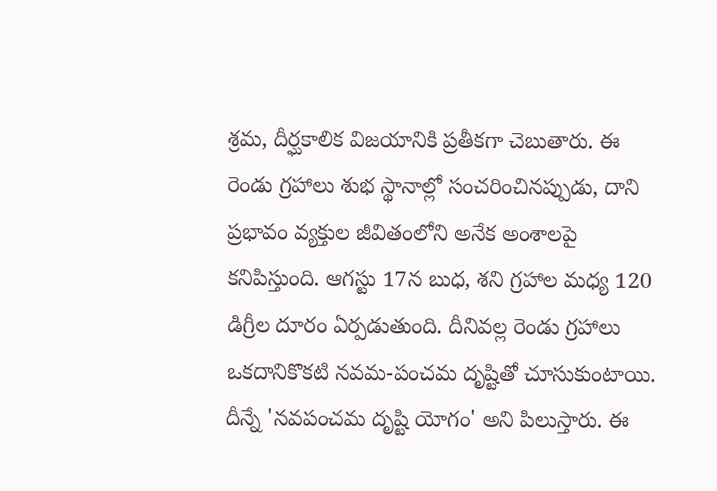శ్రమ, దీర్ఘకాలిక విజయానికి ప్రతీకగా చెబుతారు. ఈ రెండు గ్రహాలు శుభ స్థానాల్లో సంచరించినప్పుడు, దాని ప్రభావం వ్యక్తుల జీవితంలోని అనేక అంశాలపై కనిపిస్తుంది. ఆగస్టు 17న బుధ, శని గ్రహాల మధ్య 120 డిగ్రీల దూరం ఏర్పడుతుంది. దీనివల్ల రెండు గ్రహాలు ఒకదానికొకటి నవమ-పంచమ దృష్టితో చూసుకుంటాయి. దీన్నే 'నవపంచమ దృష్టి యోగం' అని పిలుస్తారు. ఈ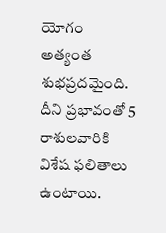యోగం అత్యంత శుభప్రదమైంది. దీని ప్రభావంతో 5 రాశులవారికి విశేష ఫలితాలు ఉంటాయి.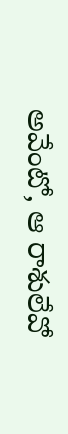అవేంటో, ఆ రాశులేవో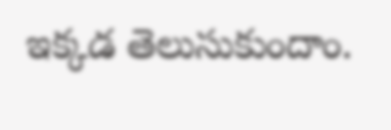ఇక్కడ తెలుసుకుందాం.